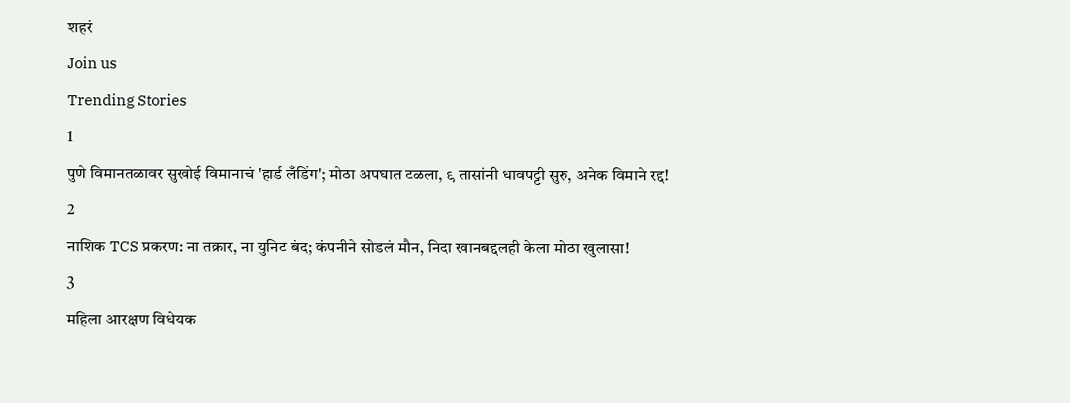शहरं
Join us
Trending Stories
1
पुणे विमानतळावर सुखोई विमानाचं 'हार्ड लँडिंग'; मोठा अपघात टळला, ९ तासांनी धावपट्टी सुरु, अनेक विमाने रद्द!
2
नाशिक TCS प्रकरण: ना तक्रार, ना युनिट बंद; कंपनीने सोडलं मौन, निदा खानबद्दलही केला मोठा खुलासा!
3
महिला आरक्षण विधेयक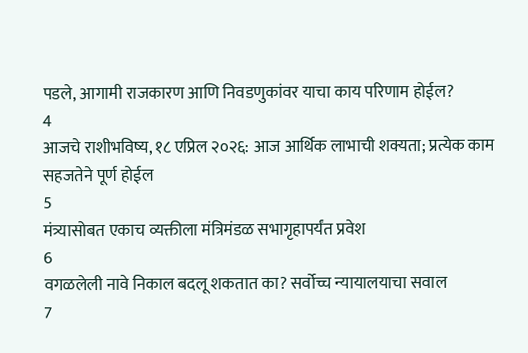पडले, आगामी राजकारण आणि निवडणुकांवर याचा काय परिणाम होईल?
4
आजचे राशीभविष्य, १८ एप्रिल २०२६: आज आर्थिक लाभाची शक्यता; प्रत्येक काम सहजतेने पूर्ण होईल
5
मंत्र्यासोबत एकाच व्यक्तीला मंत्रिमंडळ सभागृहापर्यंत प्रवेश
6
वगळलेली नावे निकाल बदलू शकतात का? सर्वोच्च न्यायालयाचा सवाल
7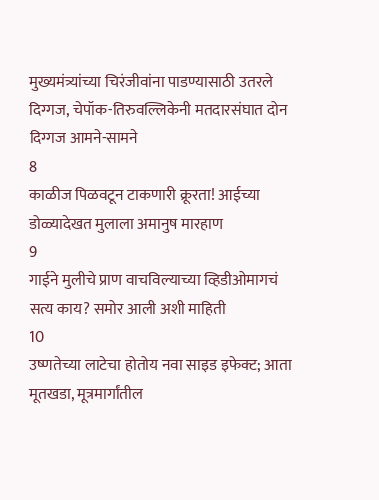मुख्यमंत्र्यांच्या चिरंजीवांना पाडण्यासाठी उतरले दिग्गज, चेपॉक-तिरुवल्लिकेनी मतदारसंघात दोन दिग्गज आमने-सामने
8
काळीज पिळवटून टाकणारी क्रूरता! आईच्या डोळ्यादेखत मुलाला अमानुष मारहाण
9
गाईने मुलीचे प्राण वाचविल्याच्या व्हिडीओमागचं सत्य काय? समोर आली अशी माहिती
10
उष्णतेच्या लाटेचा होतोय नवा साइड इफेक्ट; आता मूतखडा, मूत्रमार्गांतील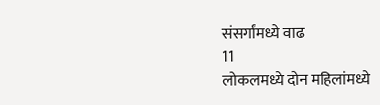संसर्गांमध्ये वाढ
11
लोकलमध्ये दोन महिलांमध्ये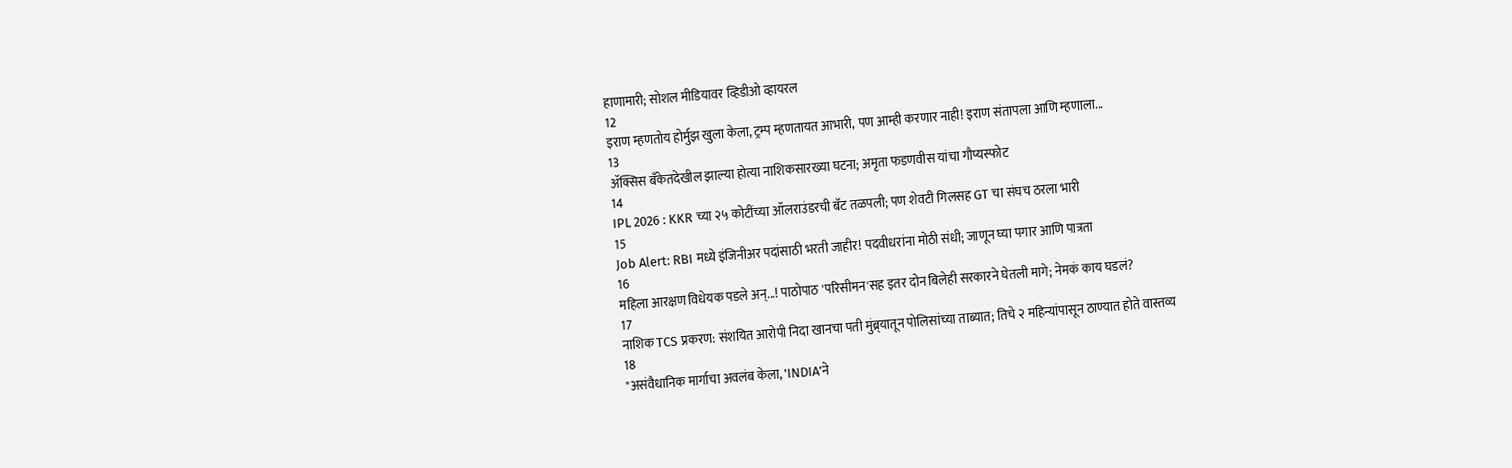हाणामारी; सोशल मीडियावर व्हिडीओ व्हायरल
12
इराण म्हणतोय होर्मुझ खुला केला, ट्रम्प म्हणतायत आभारी, पण आम्ही करणार नाही! इराण संतापला आणि म्हणाला...
13
ॲक्सिस बँकेतदेखील झाल्या होत्या नाशिकसारख्या घटना; अमृता फडणवीस यांचा गौप्यस्फोट
14
IPL 2026 : KKR च्या २५ कोटींच्या ऑलराउंडरची बॅट तळपली; पण शेवटी गिलसह GT चा संघच ठरला भारी
15
Job Alert: RBI मध्ये इंजिनीअर पदांसाठी भरती जाहीर! पदवीधरांना मोठी संधी; जाणून घ्या पगार आणि पात्रता
16
महिला आरक्षण विधेयक पडले अन्...! पाठोपाठ 'परिसीमन'सह इतर दोन बिलेही सरकारने घेतली मागे; नेमकं काय घडलं?
17
नाशिक TCS प्रकरण: संशयित आरोपी निदा खानचा पती मुंब्र्यातून पोलिसांच्या ताब्यात; तिचे २ महिन्यांपासून ठाण्यात होते वास्तव्य
18
"असंवैधानिक मार्गाचा अवलंब केला, 'INDIA'ने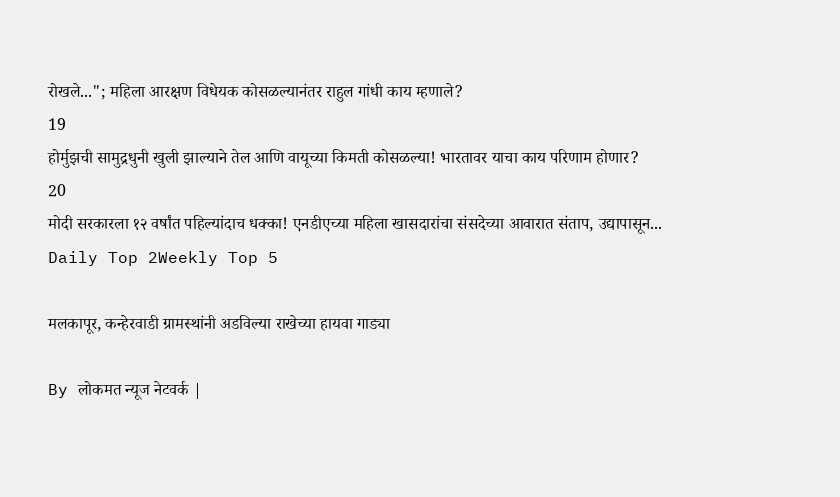रोखले..."; महिला आरक्षण विधेयक कोसळल्यानंतर राहुल गांधी काय म्हणाले?
19
होर्मुझची सामुद्रधुनी खुली झाल्याने तेल आणि वायूच्या किमती कोसळल्या! भारतावर याचा काय परिणाम होणार?
20
मोदी सरकारला १२ वर्षांत पहिल्यांदाच धक्का! एनडीएच्या महिला खासदारांचा संसदेच्या आवारात संताप, उद्यापासून...
Daily Top 2Weekly Top 5

मलकापूर, कन्हेरवाडी ग्रामस्थांनी अडविल्या राखेच्या हायवा गाड्या

By लोकमत न्यूज नेटवर्क |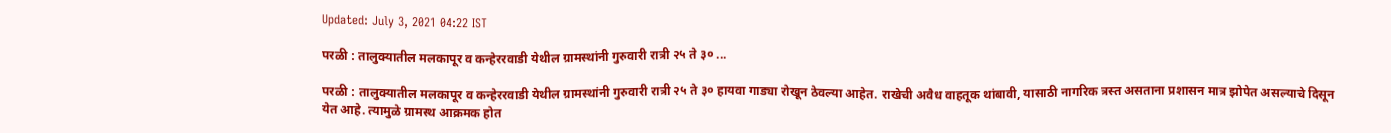Updated: July 3, 2021 04:22 IST

परळी : तालुक्यातील मलकापूर व कन्हेररवाडी येथील ग्रामस्थांनी गुरुवारी रात्री २५ ते ३० ...

परळी : तालुक्यातील मलकापूर व कन्हेररवाडी येथील ग्रामस्थांनी गुरुवारी रात्री २५ ते ३० हायवा गाड्या रोखून ठेवल्या आहेत. राखेची अवैध वाहतूक थांबावी, यासाठी नागरिक त्रस्त असताना प्रशासन मात्र झोपेत असल्याचे दिसून येत आहे. त्यामुळे ग्रामस्थ आक्रमक होत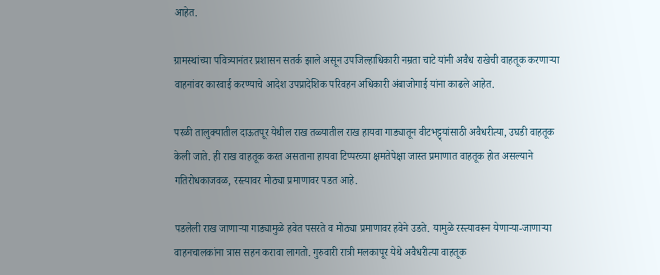आहेत.

ग्रामस्थांच्या पवित्र्यानंतर प्रशासन सतर्क झाले असून उपजिल्हाधिकारी नम्रता चाटे यांनी अवैध राखेची वाहतूक करणाऱ्या वाहनांवर कारवाई करण्याचे आदेश उपप्रादेशिक परिवहन अधिकारी अंबाजोगाई यांना काढले आहेत.

परळी तालुक्यातील दाऊतपूर येथील राख तळ्यातील राख हायवा गाड्यातून वीटभट्ट्यांसाठी अवैधरीत्या, उघडी वाहतूक केली जाते. ही राख वाहतूक करत असताना हायवा टिप्परच्या क्षमतेपेक्षा जास्त प्रमाणात वाहतूक होत असल्याने गतिरोधकाजवळ, रस्त्यावर मोठ्या प्रमाणावर पडत आहे.

पडलेली राख जाणाऱ्या गाड्यामुळे हवेत पसरते व मोठ्या प्रमाणावर हवेने उडते. यामुळे रस्त्यावरून येणाऱ्या-जाणाऱ्या वाहनचालकांना त्रास सहन करावा लागतो. गुरुवारी रात्री मलकापूर येथे अवैधरीत्या वाहतूक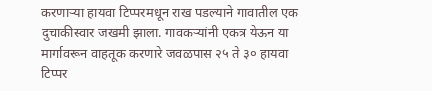करणाऱ्या हायवा टिप्परमधून राख पडल्याने गावातील एक दुचाकीस्वार जखमी झाला. गावकऱ्यांनी एकत्र येऊन या मार्गावरून वाहतूक करणारे जवळपास २५ ते ३० हायवा टिप्पर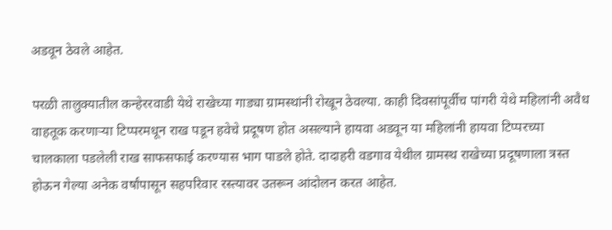अडवून ठेवले आहेत.

परळी तालुक्यातील कन्हेररवाडी येथे राखेच्या गाड्या ग्रामस्थांनी रोखून ठेवल्या. काही दिवसांपूर्वीच पांगरी येथे महिलांनी अवैध वाहतूक करणाऱ्या टिप्परमधून राख पडून हवेचे प्रदूषण होत असल्याने हायवा अडवून या महिलांनी हायवा टिप्परच्या चालकाला पडलेली राख साफसफाई करण्यास भाग पाडले होते. दादाहरी वडगाव येथील ग्रामस्थ राखेच्या प्रदूषणाला त्रस्त होऊन गेल्या अनेक वर्षांपासून सहपरिवार रस्त्यावर उतरून आंदोलन करत आहेत.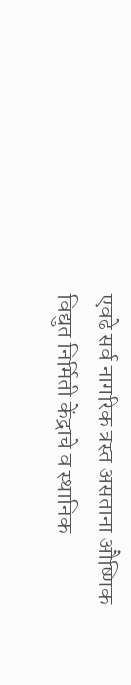एवढे सर्व नागरिक त्रस्त असताना औष्णिक विद्युत निर्मिती केंद्राचे व स्थानिक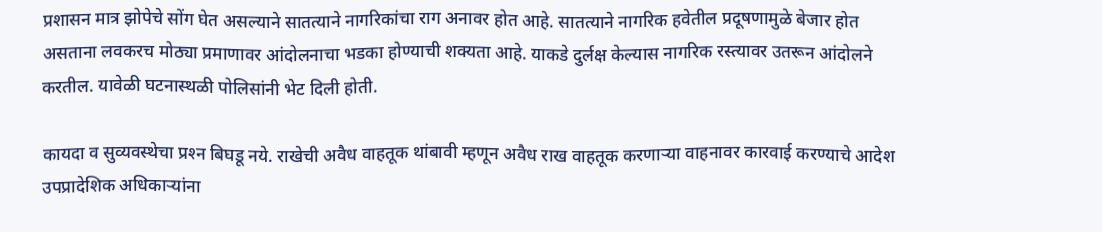प्रशासन मात्र झोपेचे सोंग घेत असल्याने सातत्याने नागरिकांचा राग अनावर होत आहे. सातत्याने नागरिक हवेतील प्रदूषणामुळे बेजार होत असताना लवकरच मोठ्या प्रमाणावर आंदोलनाचा भडका होण्याची शक्यता आहे. याकडे दुर्लक्ष केल्यास नागरिक रस्त्यावर उतरून आंदोलने करतील. यावेळी घटनास्थळी पोलिसांनी भेट दिली होती.

कायदा व सुव्यवस्थेचा प्रश्‍न बिघडू नये. राखेची अवैध वाहतूक थांबावी म्हणून अवैध राख वाहतूक करणाऱ्या वाहनावर कारवाई करण्याचे आदेश उपप्रादेशिक अधिकाऱ्यांना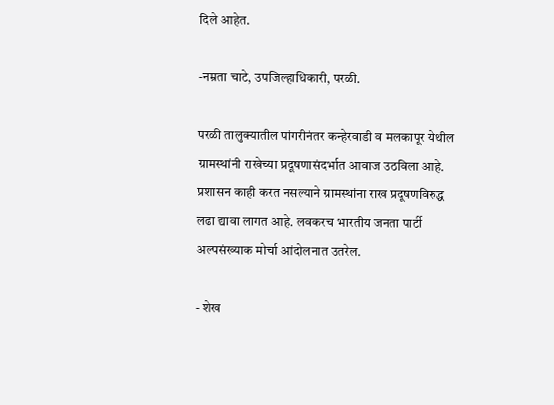दिले आहेत.

-नम्रता चाटे, उपजिल्हाधिकारी, परळी.

परळी तालुक्यातील पांगरीनंतर कन्हेरवाडी व मलकापूर येथील ग्रामस्थांनी राखेच्या प्रदूषणासंदर्भात आवाज उठविला आहे. प्रशासन काही करत नसल्याने ग्रामस्थांना राख प्रदूषणविरुद्ध लढा द्यावा लागत आहे. लवकरच भारतीय जनता पार्टी अल्पसंख्याक मोर्चा आंदोलनात उतरेल.

- शेख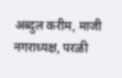अब्दुल करीम, माजी नगराध्यक्ष, परळी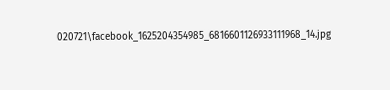020721\facebook_1625204354985_6816601126933111968_14.jpg